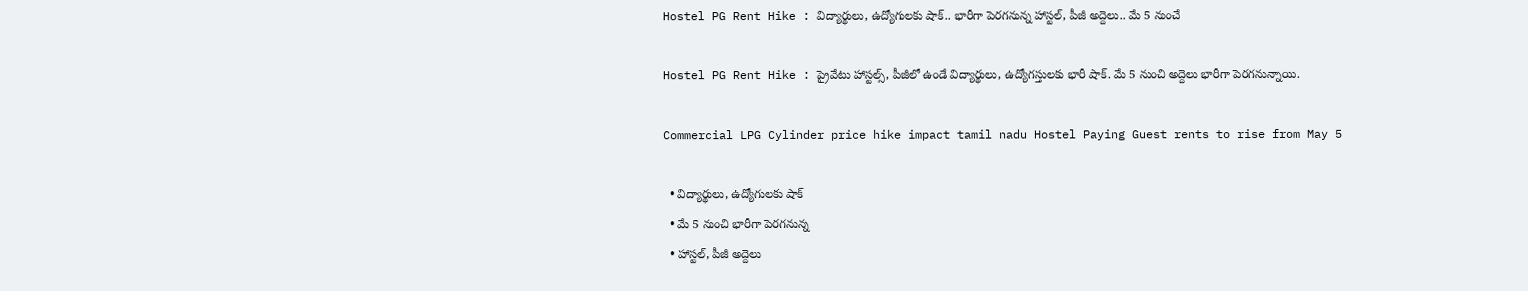Hostel PG Rent Hike : విద్యార్థులు, ఉద్యోగులకు షాక్.. భారీగా పెరగనున్న హాస్టల్, పీజీ అద్దెలు.. మే 5 నుంచే

Hostel PG Rent Hike : ప్రైవేటు హాస్టల్స్, పీజీలో ఉండే విద్యార్థులు, ఉద్యోగస్తులకు భారీ షాక్. మే 5 నుంచి అద్దెలు భారీగా పెరగనున్నాయి.

Commercial LPG Cylinder price hike impact tamil nadu Hostel Paying Guest rents to rise from May 5

  • విద్యార్థులు, ఉద్యోగులకు షాక్
  • మే 5 నుంచి భారీగా పెరగనున్న
  • హాస్టల్, పీజీ అద్దెలు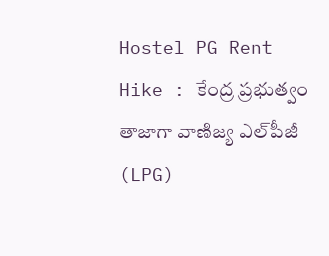Hostel PG Rent Hike : కేంద్ర ప్రభుత్వం తాజాగా వాణిజ్య ఎల్‌పీజీ (LPG)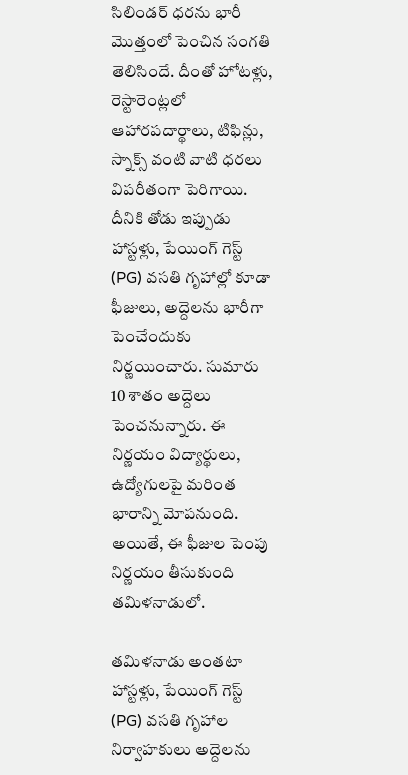సిలిండర్ ధరను భారీ మొత్తంలో పెంచిన సంగతి తెలిసిందే. దీంతో హోటళ్లు, రెస్టారెంట్లలో ఆహారపదార్థాలు, టిఫిన్లు, స్నాక్స్ వంటి వాటి ధరలు విపరీతంగా పెరిగాయి. దీనికి తోడు ఇప్పుడు హాస్టళ్లు, పేయింగ్ గెస్ట్ (PG) వసతి గృహాల్లో కూడా ఫీజులు, అద్దెలను భారీగా పెంచేందుకు నిర్ణయించారు. సుమారు 10 శాతం అద్దెలు పెంచనున్నారు. ఈ నిర్ణయం విద్యార్థులు, ఉద్యోగులపై మరింత భారాన్ని మోపనుంది. అయితే, ఈ ఫీజుల పెంపు నిర్ణయం తీసుకుంది తమిళనాడులో.

తమిళనాడు అంతటా హాస్టళ్లు, పేయింగ్ గెస్ట్ (PG) వసతి గృహాల నిర్వాహకులు అద్దెలను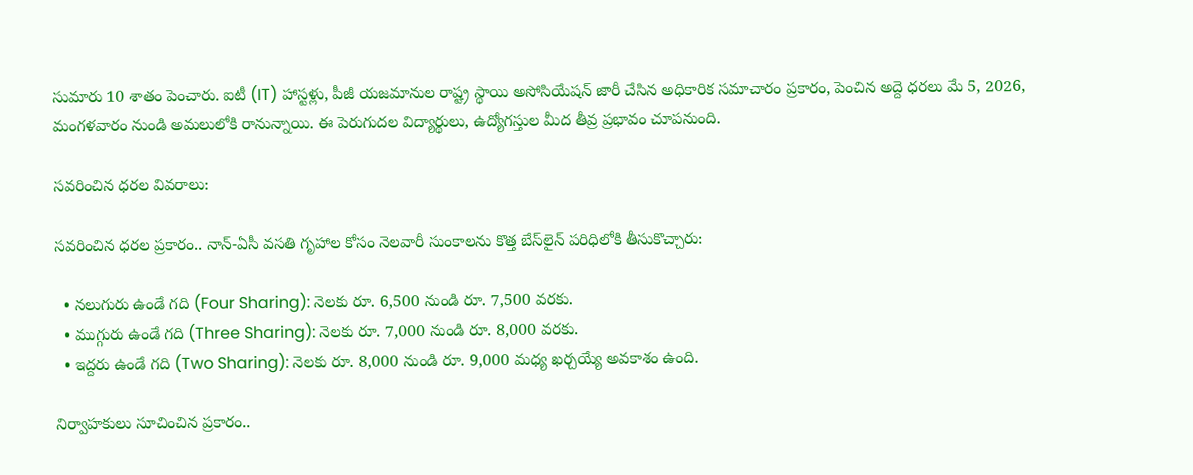సుమారు 10 శాతం పెంచారు. ఐటీ (IT) హాస్టళ్లు, పీజీ యజమానుల రాష్ట్ర స్థాయి అసోసియేషన్ జారీ చేసిన అధికారిక సమాచారం ప్రకారం, పెంచిన అద్దె ధరలు మే 5, 2026, మంగళవారం నుండి అమలులోకి రానున్నాయి. ఈ పెరుగుదల విద్యార్థులు, ఉద్యోగస్తుల మీద తీవ్ర ప్రభావం చూపనుంది.

సవరించిన ధరల వివరాలు:

సవరించిన ధరల ప్రకారం.. నాన్-ఏసీ వసతి గృహాల కోసం నెలవారీ సుంకాలను కొత్త బేస్‌లైన్ పరిధిలోకి తీసుకొచ్చారు:

  • నలుగురు ఉండే గది (Four Sharing): నెలకు రూ. 6,500 నుండి రూ. 7,500 వరకు.
  • ముగ్గురు ఉండే గది (Three Sharing): నెలకు రూ. 7,000 నుండి రూ. 8,000 వరకు.
  • ఇద్దరు ఉండే గది (Two Sharing): నెలకు రూ. 8,000 నుండి రూ. 9,000 మధ్య ఖర్చయ్యే అవకాశం ఉంది.

నిర్వాహకులు సూచించిన ప్రకారం..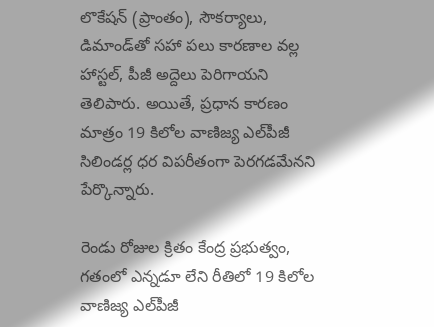లొకేషన్ (ప్రాంతం), సౌకర్యాలు, డిమాండ్‌తో సహా పలు కారణాల వల్ల హాస్టల్, పీజీ అద్దెలు పెరిగాయని తెలిపారు. అయితే, ప్రధాన కారణం మాత్రం 19 కిలోల వాణిజ్య ఎల్‌పీజీ సిలిండర్ల ధర విపరీతంగా పెరగడమేనని పేర్కొన్నారు.

రెండు రోజుల క్రితం కేంద్ర ప్రభుత్వం, గతంలో ఎన్నడూ లేని రీతిలో 19 కిలోల వాణిజ్య ఎల్‌పీజీ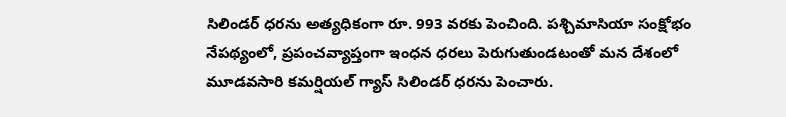సిలిండర్‌ ధరను అత్యధికంగా రూ. 993 వరకు పెంచింది. పశ్చిమాసియా సంక్షోభం నేపథ్యంలో, ప్రపంచవ్యాప్తంగా ఇంధన ధరలు పెరుగుతుండటంతో మన దేశంలో మూడవసారి కమర్షియల్ గ్యాస్ సిలిండర్ ధరను పెంచారు.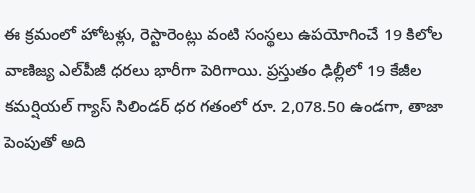ఈ క్రమంలో హోటళ్లు, రెస్టారెంట్లు వంటి సంస్థలు ఉపయోగించే 19 కిలోల వాణిజ్య ఎల్‌పీజీ ధరలు భారీగా పెరిగాయి. ప్రస్తుతం ఢిల్లీలో 19 కేజీల కమర్షియల్ గ్యాస్ సిలిండర్ ధర గతంలో రూ. 2,078.50 ఉండగా, తాజా పెంపుతో అది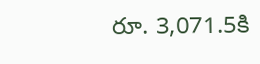రూ. 3,071.5కి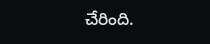చేరింది.